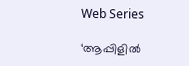Web Series

‘ആപ്പിളില്‍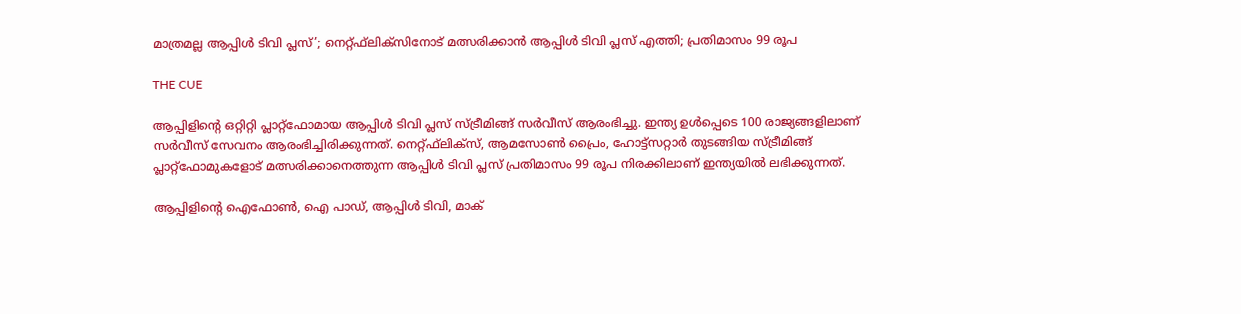മാത്രമല്ല ആപ്പിള്‍ ടിവി പ്ലസ്’; നെറ്റ്ഫ്‌ലിക്‌സിനോട് മത്സരിക്കാന്‍ ആപ്പിള്‍ ടിവി പ്ലസ് എത്തി; പ്രതിമാസം 99 രൂപ

THE CUE

ആപ്പിളിന്റെ ഒറ്റിറ്റി പ്ലാറ്റ്‌ഫോമായ ആപ്പിള്‍ ടിവി പ്ലസ് സ്ട്രീമിങ്ങ് സര്‍വീസ് ആരംഭിച്ചു. ഇന്ത്യ ഉള്‍പ്പെടെ 100 രാജ്യങ്ങളിലാണ് സര്‍വീസ് സേവനം ആരംഭിച്ചിരിക്കുന്നത്. നെറ്റ്ഫ്‌ലിക്‌സ്, ആമസോണ്‍ പ്രൈം, ഹോട്ട്‌സറ്റാര്‍ തുടങ്ങിയ സ്ട്രീമിങ്ങ് പ്ലാറ്റ്‌ഫോമുകളോട് മത്സരിക്കാനെത്തുന്ന ആപ്പിള്‍ ടിവി പ്ലസ് പ്രതിമാസം 99 രൂപ നിരക്കിലാണ് ഇന്ത്യയില്‍ ലഭിക്കുന്നത്.

ആപ്പിളിന്റെ ഐഫോണ്‍, ഐ പാഡ്, ആപ്പിള്‍ ടിവി, മാക്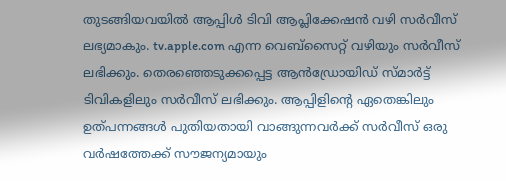തുടങ്ങിയവയില്‍ ആപ്പിള്‍ ടിവി ആപ്ലിക്കേഷന്‍ വഴി സര്‍വീസ് ലഭ്യമാകും. tv.apple.com എന്ന വെബ്‌സൈറ്റ് വഴിയും സര്‍വീസ് ലഭിക്കും. തെരഞ്ഞെടുക്കപ്പെട്ട ആന്‍ഡ്രോയിഡ് സ്മാര്‍ട്ട് ടിവികളിലും സര്‍വീസ് ലഭിക്കും. ആപ്പിളിന്റെ ഏതെങ്കിലും ഉത്പന്നങ്ങള്‍ പുതിയതായി വാങ്ങുന്നവര്‍ക്ക് സര്‍വീസ് ഒരു വര്‍ഷത്തേക്ക് സൗജന്യമായും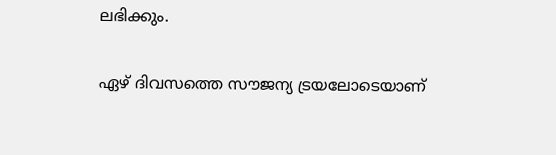ലഭിക്കും.

ഏഴ് ദിവസത്തെ സൗജന്യ ട്രയലോടെയാണ്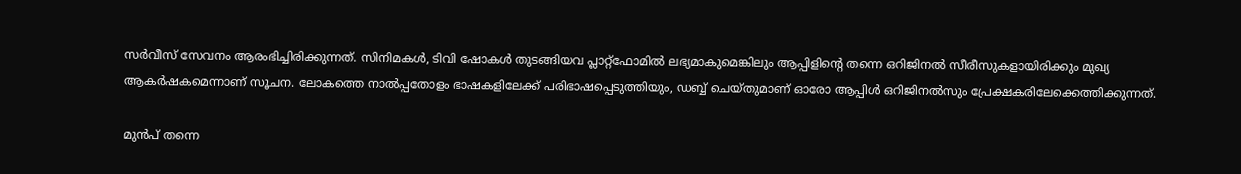സര്‍വീസ് സേവനം ആരംഭിച്ചിരിക്കുന്നത്. സിനിമകള്‍, ടിവി ഷോകള്‍ തുടങ്ങിയവ പ്ലാറ്റ്ഫോമില്‍ ലഭ്യമാകുമെങ്കിലും ആപ്പിളിന്റെ തന്നെ ഒറിജിനല്‍ സീരീസുകളായിരിക്കും മുഖ്യ ആകര്‍ഷകമെന്നാണ് സൂചന. ലോകത്തെ നാല്‍പ്പതോളം ഭാഷകളിലേക്ക് പരിഭാഷപ്പെടുത്തിയും, ഡബ്ബ് ചെയ്തുമാണ് ഓരോ ആപ്പിള്‍ ഒറിജിനല്‍സും പ്രേക്ഷകരിലേക്കെത്തിക്കുന്നത്.

മുന്‍പ് തന്നെ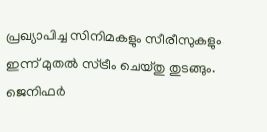പ്രഖ്യാപിച്ച സിനിമകളും സീരീസുകളും ഇന്ന് മുതല്‍ സ്ട്രീം ചെയ്തു തുടങ്ങും. ജെനിഫര്‍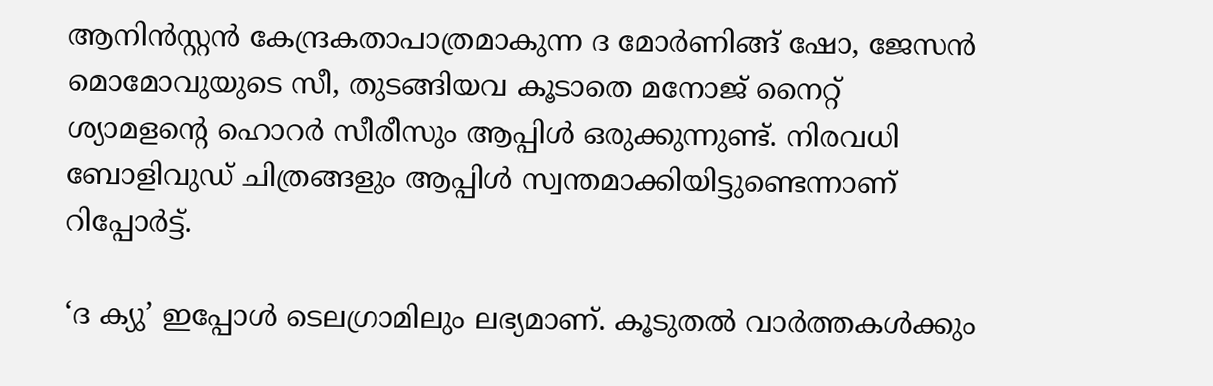ആനിന്‍സ്റ്റന്‍ കേന്ദ്രകതാപാത്രമാകുന്ന ദ മോര്‍ണിങ്ങ് ഷോ, ജേസന്‍ മൊമോവുയുടെ സീ, തുടങ്ങിയവ കൂടാതെ മനോജ് നൈറ്റ് ശ്യാമളന്റെ ഹൊറര്‍ സീരീസും ആപ്പിള്‍ ഒരുക്കുന്നുണ്ട്. നിരവധി ബോളിവുഡ് ചിത്രങ്ങളും ആപ്പിള്‍ സ്വന്തമാക്കിയിട്ടുണ്ടെന്നാണ് റിപ്പോര്‍ട്ട്.

‘ദ ക്യു’ ഇപ്പോള്‍ ടെലഗ്രാമിലും ലഭ്യമാണ്. കൂടുതല്‍ വാര്‍ത്തകള്‍ക്കും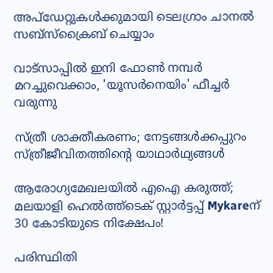അപ്‌ഡേറ്റുകള്‍ക്കുമായി ടെലഗ്രാം ചാനല്‍ സബ്‌സ്‌ക്രൈബ് ചെയ്യാം

വാട്‌സാപ്പിൽ ഇനി ഫോൺ നമ്പർ മറച്ചുവെക്കാം, 'യൂസർനെയിം' ഫീച്ചർ വരുന്നു

സ്ത്രീ ശാക്തീകരണം; നേട്ടങ്ങള്‍ക്കപ്പുറം സ്ത്രീജീവിതത്തിന്റെ യാഥാര്‍ഥ്യങ്ങള്‍

ആരോഗ്യമേഖലയിൽ എഐ കരുത്ത്; മലയാളി ഹെൽത്ത്‌ടെക് സ്റ്റാർട്ടപ്പ് Mykareന് 30 കോടിയുടെ നിക്ഷേപം!

പരിസ്ഥിതി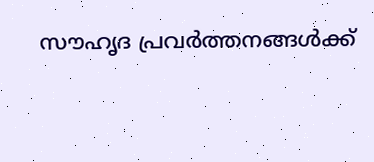സൗഹൃദ പ്രവർത്തനങ്ങൾക്ക്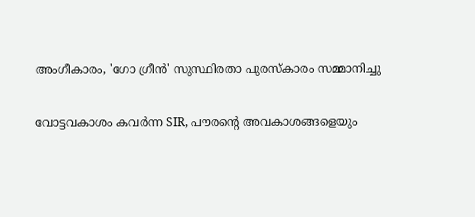അംഗീകാരം, 'ഗോ ഗ്രീൻ' സുസ്ഥിരതാ പുരസ്കാരം സമ്മാനിച്ചു

വോട്ടവകാശം കവർന്ന SIR, പൗരന്റെ അവകാശങ്ങളെയും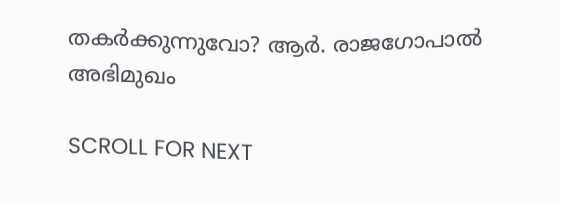തകർക്കുന്നുവോ? ആർ. രാജഗോപാൽ അഭിമുഖം

SCROLL FOR NEXT